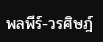พลพีร์-วรศิษฎ์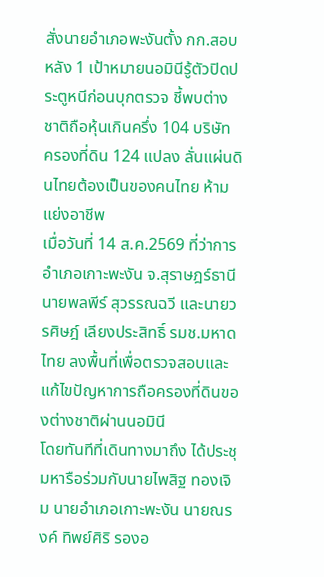สั่งนายอำเภอพะงันตั้ง กก.สอบ หลัง 1 เป้าหมายนอมินีรู้ตัวปิดประตูหนีก่อนบุกตรวจ ชี้พบต่างชาติถือหุ้นเกินครึ่ง 104 บริษัท ครองที่ดิน 124 แปลง ลั่นแผ่นดินไทยต้องเป็นของคนไทย ห้ามแย่งอาชีพ
เมื่อวันที่ 14 ส.ค.2569 ที่ว่าการอำเภอเกาะพะงัน จ.สุราษฎร์ธานี นายพลพีร์ สุวรรณฉวี และนายวรศิษฎ์ เลียงประสิทธิ์ รมช.มหาดไทย ลงพื้นที่เพื่อตรวจสอบและแก้ไขปัญหาการถือครองที่ดินของต่างชาติผ่านนอมินี
โดยทันทีที่เดินทางมาถึง ได้ประชุมหารือร่วมกับนายไพสิฐ ทองเจิม นายอำเภอเกาะพะงัน นายณรงค์ ทิพย์ศิริ รองอ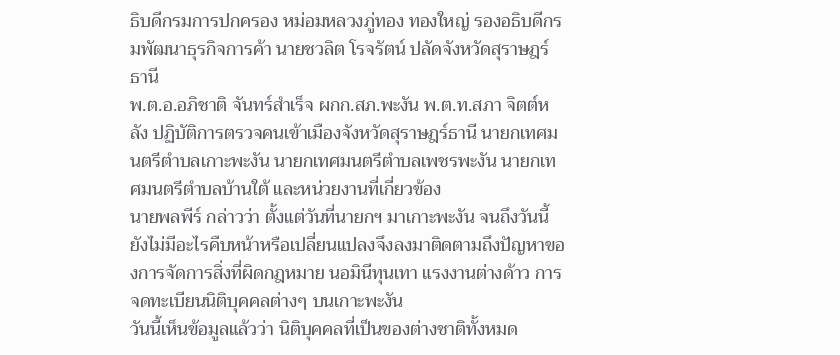ธิบดีกรมการปกครอง หม่อมหลวงภู่ทอง ทองใหญ่ รองอธิบดีกรมพัฒนาธุรกิจการค้า นายชวลิต โรจรัตน์ ปลัดจังหวัดสุราษฎร์ธานี
พ.ต.อ.อภิชาติ จันทร์สำเร็จ ผกก.สภ.พะงัน พ.ต.ท.สภา จิตต์หลัง ปฏิบัติการตรวจคนเข้าเมืองจังหวัดสุราษฎร์ธานี นายกเทศมนตรีตำบลเกาะพะงัน นายกเทศมนตรีตำบลเพชรพะงัน นายกเทศมนตรีตำบลบ้านใต้ และหน่วยงานที่เกี่ยวข้อง
นายพลพีร์ กล่าวว่า ตั้งแต่วันที่นายกฯ มาเกาะพะงัน จนถึงวันนี้ยังไม่มีอะไรคืบหน้าหรือเปลี่ยนแปลงจึงลงมาติดตามถึงปัญหาของการจัดการสิ่งที่ผิดกฎหมาย นอมินีทุนเทา แรงงานต่างด้าว การจดทะเบียนนิติบุคคลต่างๆ บนเกาะพะงัน
วันนี้เห็นข้อมูลแล้วว่า นิติบุคคลที่เป็นของต่างชาติทั้งหมด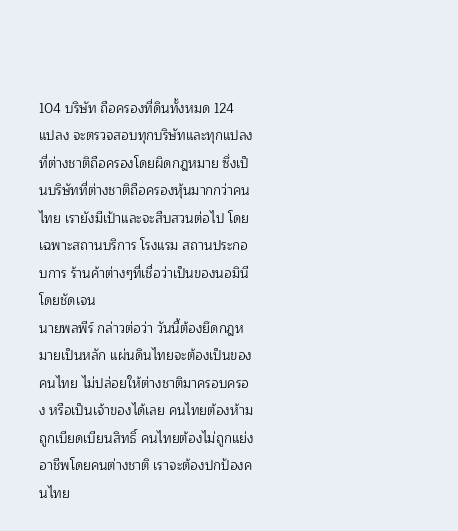104 บริษัท ถือครองที่ดินทั้งหมด 124 แปลง จะตรวจสอบทุกบริษัทและทุกแปลงที่ต่างชาติถือครองโดยผิดกฎหมาย ซึ่งเป็นบริษัทที่ต่างชาติถือครองหุ้นมากกว่าคนไทย เรายังมีเป้าและจะสืบสวนต่อไป โดยเฉพาะสถานบริการ โรงแรม สถานประกอบการ ร้านค้าต่างๆที่เชื่อว่าเป็นของนอมินีโดยชัดเจน
นายพลพีร์ กล่าวต่อว่า วันนี้ต้องยึดกฎหมายเป็นหลัก แผ่นดินไทยจะต้องเป็นของคนไทย ไม่ปล่อยให้ต่างชาติมาครอบครอง หรือเป็นเจ้าของได้เลย คนไทยต้องห้ามถูกเบียดเบียนสิทธิ์ คนไทยต้องไม่ถูกแย่งอาชีพโดยคนต่างชาติ เราจะต้องปกป้องคนไทย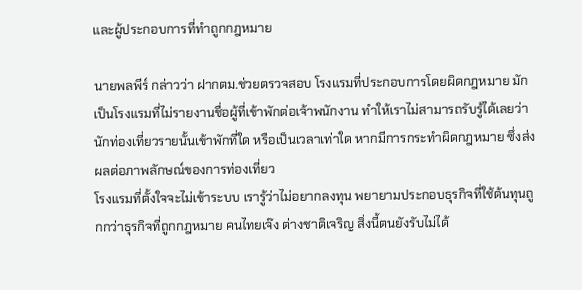และผู้ประกอบการที่ทำถูกกฎหมาย

นายพลพีร์ กล่าวว่า ฝากตม.ช่วยตรวจสอบ โรงแรมที่ประกอบการโดยผิดกฎหมาย มักเป็นโรงแรมที่ไม่รายงานชื่อผู้ที่เข้าพักต่อเจ้าพนักงาน ทำให้เราไม่สามารถรับรู้ได้เลยว่านักท่องเที่ยวรายนั้นเข้าพักที่ใด หรือเป็นเวลาเท่าใด หากมีการกระทำผิดกฎหมาย ซึ่งส่งผลต่อภาพลักษณ์ของการท่องเที่ยว
โรงแรมที่ตั้งใจจะไม่เข้าระบบ เรารู้ว่าไม่อยากลงทุน พยายามประกอบธุรกิจที่ใช้ต้นทุนถูกกว่าธุรกิจที่ถูกกฎหมาย คนไทยเจ๊ง ต่างชาติเจริญ สิ่งนี้ตนยังรับไม่ได้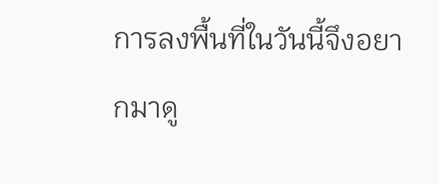การลงพื้นที่ในวันนี้จึงอยากมาดู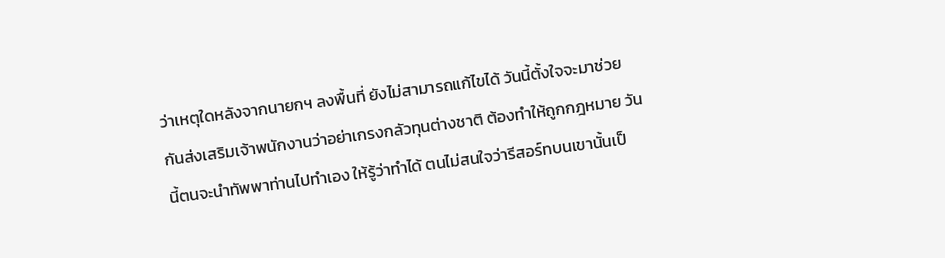ว่าเหตุใดหลังจากนายกฯ ลงพื้นที่ ยังไม่สามารถแก้ไขได้ วันนี้ตั้งใจจะมาช่วยกันส่งเสริมเจ้าพนักงานว่าอย่าเกรงกลัวทุนต่างชาติ ต้องทำให้ถูกกฎหมาย วันนี้ตนจะนำทัพพาท่านไปทำเอง ให้รู้ว่าทำได้ ตนไม่สนใจว่ารีสอร์ทบนเขานั้นเป็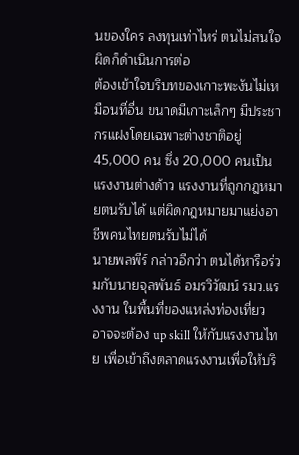นของใคร ลงทุนเท่าไหร่ ตนไม่สนใจ ผิดก็ดำเนินการต่อ
ต้องเข้าใจบริบทของเกาะพะงันไม่เหมือนที่อื่น ขนาดมีเกาะเล็กๆ มีประชากรแฝงโดยเฉพาะต่างชาติอยู่ 45,000 คน ซึ่ง 20,000 คนเป็นแรงงานต่างด้าว แรงงานที่ถูกกฎหมายตนรับได้ แต่ผิดกฎหมายมาแย่งอาชีพคนไทยตนรับไม่ได้
นายพลพีร์ กล่าวอีกว่า ตนได้หารือร่วมกับนายจุลพันธ์ อมรวิวัฒน์ รมว.แรงงาน ในพื้นที่ของแหล่งท่องเที่ยว อาจจะต้อง up skill ให้กับแรงงานไทย เพื่อเข้าถึงตลาดแรงงานเพื่อให้บริ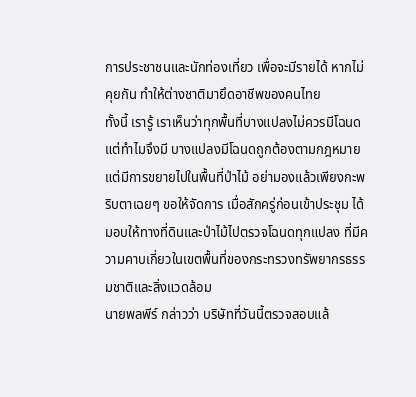การประชาชนและนักท่องเที่ยว เพื่อจะมีรายได้ หากไม่คุยกัน ทำให้ต่างชาติมายึดอาชีพของคนไทย
ทั้งนี้ เรารู้ เราเห็นว่าทุกพื้นที่บางแปลงไม่ควรมีโฉนด แต่ทำไมจึงมี บางแปลงมีโฉนดถูกต้องตามกฎหมายแต่มีการขยายไปในพื้นที่ป่าไม้ อย่ามองแล้วเพียงกะพริบตาเฉยๆ ขอให้จัดการ เมื่อสักครู่ก่อนเข้าประชุม ได้มอบให้ทางที่ดินและป่าไม้ไปตรวจโฉนดทุกแปลง ที่มีความคาบเกี่ยวในเขตพื้นที่ของกระทรวงทรัพยากรธรรมชาติและสิ่งแวดล้อม
นายพลพีร์ กล่าวว่า บริษัทที่วันนี้ตรวจสอบแล้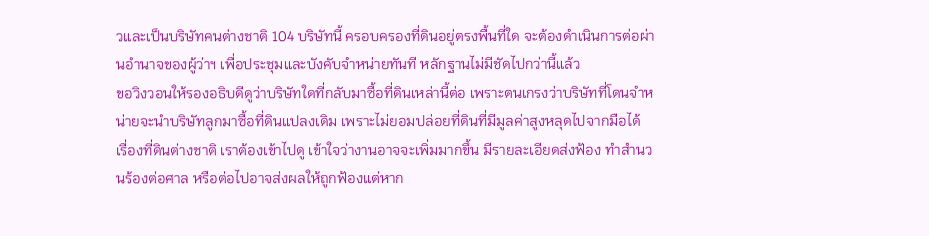วและเป็นบริษัทคนต่างชาติ 104 บริษัทนี้ ครอบครองที่ดินอยู่ตรงพื้นที่ใด จะต้องดำเนินการต่อผ่านอำนาจของผู้ว่าฯ เพื่อประชุมและบังคับจำหน่ายทันที หลักฐานไม่มีชัดไปกว่านี้แล้ว
ขอวิงวอนให้รองอธิบดีดูว่าบริษัทใดที่กลับมาซื้อที่ดินเหล่านี้ต่อ เพราะตนเกรงว่าบริษัทที่โดนจำหน่ายจะนำบริษัทลูกมาซื้อที่ดินแปลงเดิม เพราะไม่ยอมปล่อยที่ดินที่มีมูลค่าสูงหลุดไปจากมือได้ เรื่องที่ดินต่างชาติ เราต้องเข้าไปดู เข้าใจว่างานอาจจะเพิ่มมากขึ้น มีรายละเอียดส่งฟ้อง ทำสำนวนร้องต่อศาล หรือต่อไปอาจส่งผลให้ถูกฟ้องแต่หาก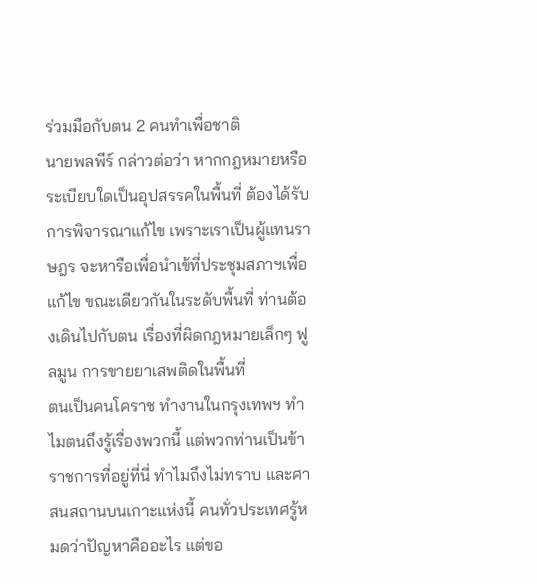ร่วมมือกับตน 2 คนทำเพื่อชาติ
นายพลพีร์ กล่าวต่อว่า หากกฎหมายหรือระเบียบใดเป็นอุปสรรคในพื้นที่ ต้องได้รับการพิจารณาแก้ไข เพราะเราเป็นผู้แทนราษฎร จะหารือเพื่อนำเข้ที่ประชุมสภาฯเพื่อแก้ไข ขณะเดียวกันในระดับพื้นที่ ท่านต้องเดินไปกับตน เรื่องที่ผิดกฎหมายเล็กๆ ฟูลมูน การขายยาเสพติดในพื้นที่
ตนเป็นคนโคราช ทำงานในกรุงเทพฯ ทำไมตนถึงรู้เรื่องพวกนี้ แต่พวกท่านเป็นข้าราชการที่อยู่ที่นี่ ทำไมถึงไม่ทราบ และศาสนสถานบนเกาะแห่งนี้ คนทั่วประเทศรู้หมดว่าปัญหาคืออะไร แต่ขอ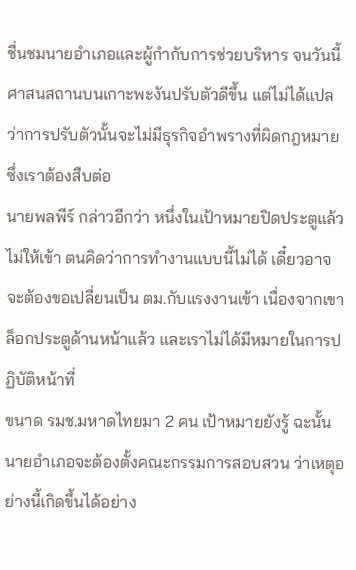ชื่นชมนายอำเภอและผู้กำกับการช่วยบริหาร จนวันนี้ศาสนสถานบนเกาะพะงันปรับตัวดีขึ้น แต่ไม่ได้แปลว่าการปรับตัวนั้นจะไม่มีธุรกิจอำพรางที่ผิดกฎหมาย ซึ่งเราต้องสืบต่อ
นายพลพีร์ กล่าวอีกว่า หนึ่งในเป้าหมายปิดประตูแล้วไม่ให้เข้า ตนคิดว่าการทำงานแบบนี้ไม่ได้ เดี๋ยวอาจจะต้องขอเปลี่ยนเป็น ตม.กับแรงงานเข้า เนื่องจากเขาล็อกประตูด้านหน้าแล้ว และเราไม่ได้มีหมายในการปฏิบัติหน้าที่
ขนาด รมช.มหาดไทยมา 2 คน เป้าหมายยังรู้ ฉะนั้น นายอำเภอจะต้องตั้งคณะกรรมการสอบสวน ว่าเหตุอย่างนี้เกิดขึ้นได้อย่าง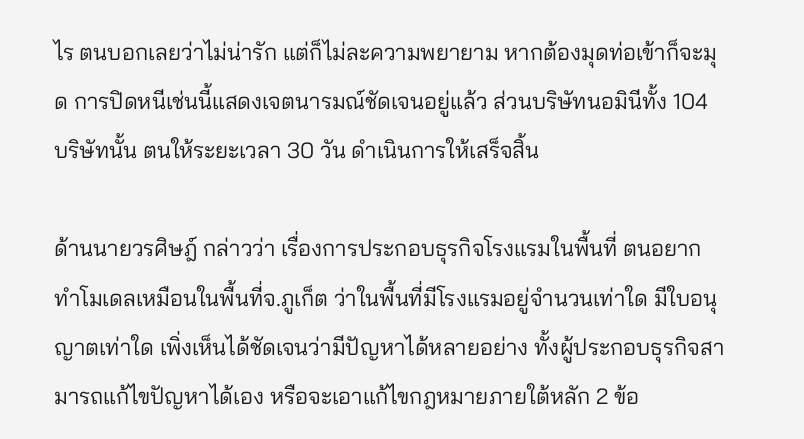ไร ตนบอกเลยว่าไม่น่ารัก แต่ก็ไม่ละความพยายาม หากต้องมุดท่อเข้าก็จะมุด การปิดหนีเช่นนี้แสดงเจตนารมณ์ชัดเจนอยู่แล้ว ส่วนบริษัทนอมินีทั้ง 104 บริษัทนั้น ตนให้ระยะเวลา 30 วัน ดำเนินการให้เสร็จสิ้น

ด้านนายวรศิษฎ์ กล่าวว่า เรื่องการประกอบธุรกิจโรงแรมในพื้นที่ ตนอยากทำโมเดลเหมือนในพื้นที่จ.ภูเก็ต ว่าในพื้นที่มีโรงแรมอยู่จำนวนเท่าใด มีใบอนุญาตเท่าใด เพิ่งเห็นได้ชัดเจนว่ามีปัญหาได้หลายอย่าง ทั้งผู้ประกอบธุรกิจสามารถแก้ไขปัญหาได้เอง หรือจะเอาแก้ไขกฎหมายภายใต้หลัก 2 ข้อ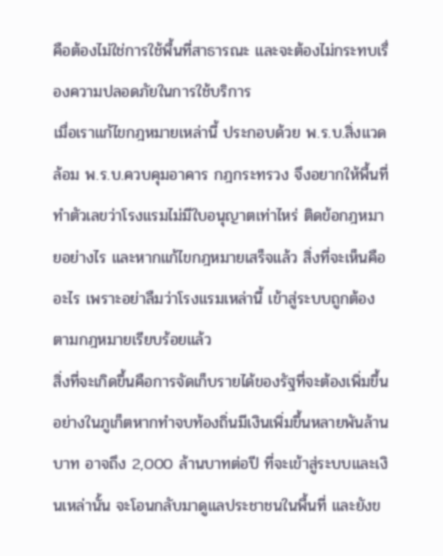คือต้องไม่ใช่การใช้พื้นที่สาธารณะ และจะต้องไม่กระทบเรื่องความปลอดภัยในการใช้บริการ
เมื่อเราแก้ไขกฎหมายเหล่านี้ ประกอบด้วย พ.ร.บ.สิ่งแวดล้อม พ.ร.บ.ควบคุมอาคาร กฎกระทรวง จึงอยากให้พื้นที่ทำตัวเลขว่าโรงแรมไม่มีใบอนุญาตเท่าไหร่ ติดข้อกฎหมายอย่างไร และหากแก้ไขกฎหมายเสร็จแล้ว สิ่งที่จะเห็นคืออะไร เพราะอย่าลืมว่าโรงแรมเหล่านี้ เข้าสู่ระบบถูกต้องตามกฎหมายเรียบร้อยแล้ว
สิ่งที่จะเกิดขึ้นคือการจัดเก็บรายได้ของรัฐที่จะต้องเพิ่มขึ้น อย่างในภูเก็ตหากทำจบท้องถิ่นมีเงินเพิ่มขึ้นหลายพันล้านบาท อาจถึง 2,000 ล้านบาทต่อปี ที่จะเข้าสู่ระบบและเงินเหล่านั้น จะโอนกลับมาดูแลประชาชนในพื้นที่ และยังข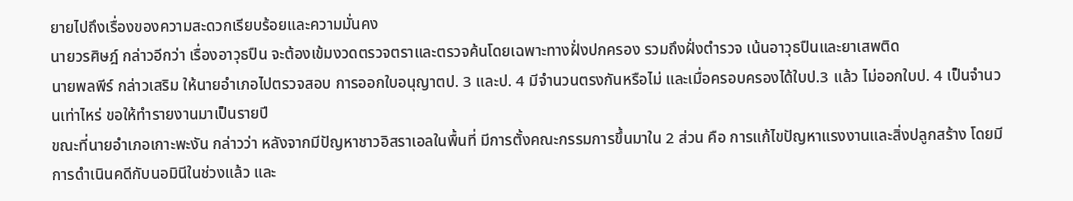ยายไปถึงเรื่องของความสะดวกเรียบร้อยและความมั่นคง
นายวรศิษฎ์ กล่าวอีกว่า เรื่องอาวุธปืน จะต้องเข้มงวดตรวจตราและตรวจค้นโดยเฉพาะทางฝั่งปกครอง รวมถึงฝั่งตำรวจ เน้นอาวุธปืนและยาเสพติด
นายพลพีร์ กล่าวเสริม ให้นายอำเภอไปตรวจสอบ การออกใบอนุญาตป. 3 และป. 4 มีจำนวนตรงกันหรือไม่ และเมื่อครอบครองได้ใบป.3 แล้ว ไม่ออกใบป. 4 เป็นจำนวนเท่าไหร่ ขอให้ทำรายงานมาเป็นรายปี
ขณะที่นายอำเภอเกาะพะงัน กล่าวว่า หลังจากมีปัญหาชาวอิสราเอลในพื้นที่ มีการตั้งคณะกรรมการขึ้นมาใน 2 ส่วน คือ การแก้ไขปัญหาแรงงานและสิ่งปลูกสร้าง โดยมีการดำเนินคดีกับนอมินีในช่วงแล้ว และ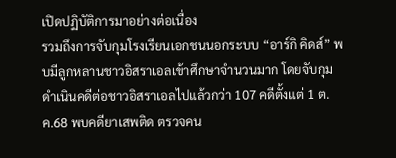เปิดปฏิบัติการมาอย่างต่อเนื่อง
รวมถึงการจับกุมโรงเรียนเอกชนนอกระบบ “อาร์กิ คิดส์” พบมีลูกหลานชาวอิสราเอลเข้าศึกษาจำนวนมาก โดยจับกุมดำเนินคดีต่อชาวอิสราเอลไปแล้วกว่า 107 คดีตั้งแต่ 1 ต.ค.68 พบคดียาเสพติด ตรวจคน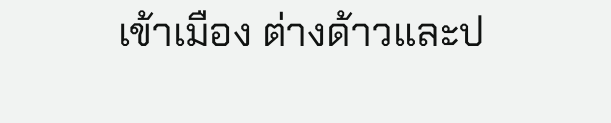เข้าเมือง ต่างด้าวและป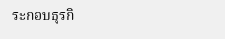ระกอบธุรกิ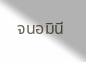จนอมินี